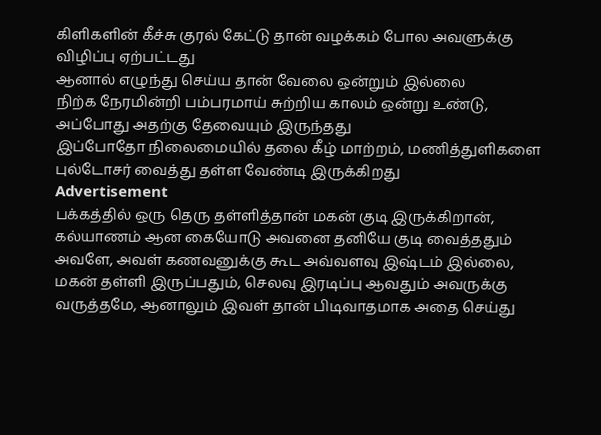கிளிகளின் கீச்சு குரல் கேட்டு தான் வழக்கம் போல அவளுக்கு விழிப்பு ஏற்பட்டது
ஆனால் எழுந்து செய்ய தான் வேலை ஒன்றும் இல்லை
நிற்க நேரமின்றி பம்பரமாய் சுற்றிய காலம் ஒன்று உண்டு, அப்போது அதற்கு தேவையும் இருந்தது
இப்போதோ நிலைமையில் தலை கீழ் மாற்றம், மணித்துளிகளை புல்டோசர் வைத்து தள்ள வேண்டி இருக்கிறது
Advertisement
பக்கத்தில் ஒரு தெரு தள்ளித்தான் மகன் குடி இருக்கிறான், கல்யாணம் ஆன கையோடு அவனை தனியே குடி வைத்ததும் அவளே, அவள் கணவனுக்கு கூட அவ்வளவு இஷ்டம் இல்லை, மகன் தள்ளி இருப்பதும், செலவு இரடிப்பு ஆவதும் அவருக்கு வருத்தமே, ஆனாலும் இவள் தான் பிடிவாதமாக அதை செய்து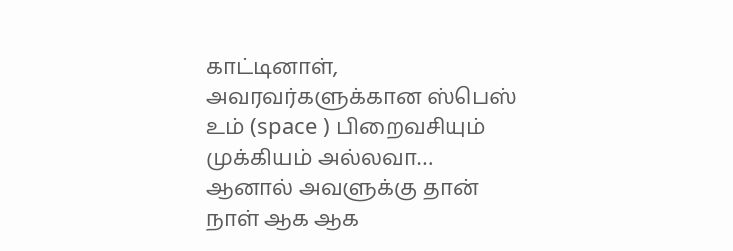காட்டினாள், அவரவர்களுக்கான ஸ்பெஸ் உம் (space ) பிறைவசியும் முக்கியம் அல்லவா…
ஆனால் அவளுக்கு தான் நாள் ஆக ஆக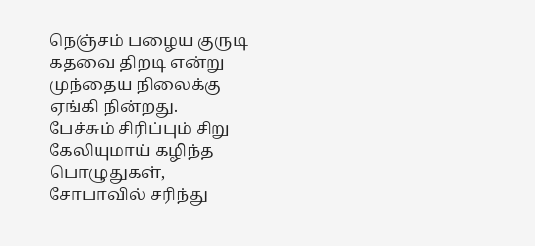நெஞ்சம் பழைய குருடி கதவை திறடி என்று முந்தைய நிலைக்கு ஏங்கி நின்றது.
பேச்சும் சிரிப்பும் சிறு கேலியுமாய் கழிந்த பொழுதுகள், சோபாவில் சரிந்து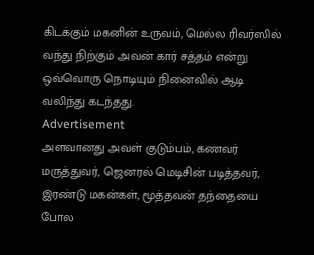கிடக்கும் மகனின் உருவம், மெல்ல ரிவர்ஸில் வந்து நிற்கும் அவன் கார் சத்தம் என்று ஒவ்வொரு நொடியும் நினைவில் ஆடி வலிந்து கடந்தது.
Advertisement
அளவானது அவள் குடும்பம், கணவர் மருத்துவர், ஜெனரல் மெடிசின் படித்தவர், இரண்டு மகன்கள், மூத்தவன் தந்தையை போல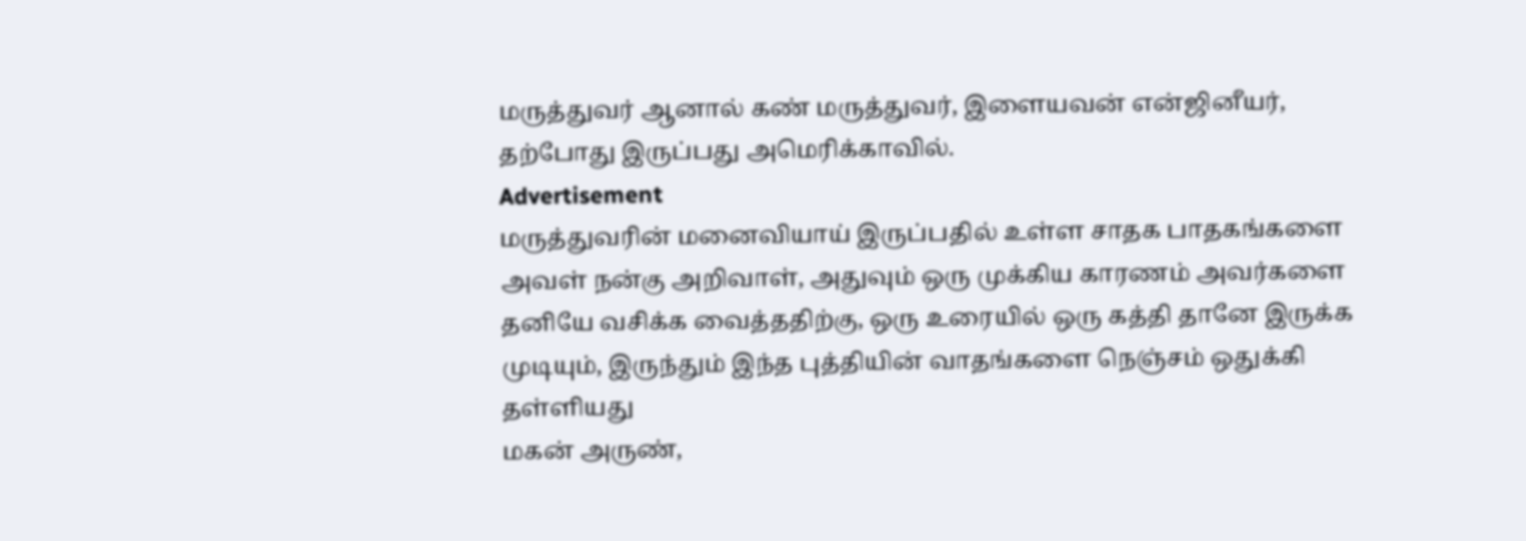மருத்துவர் ஆனால் கண் மருத்துவர், இளையவன் என்ஜினீயர், தற்போது இருப்பது அமெரிக்காவில்.
Advertisement
மருத்துவரின் மனைவியாய் இருப்பதில் உள்ள சாதக பாதகங்களை அவள் நன்கு அறிவாள், அதுவும் ஒரு முக்கிய காரணம் அவர்களை தனியே வசிக்க வைத்ததிற்கு, ஒரு உரையில் ஒரு கத்தி தானே இருக்க முடியும், இருந்தும் இந்த புத்தியின் வாதங்களை நெஞ்சம் ஒதுக்கி தள்ளியது
மகன் அருண்,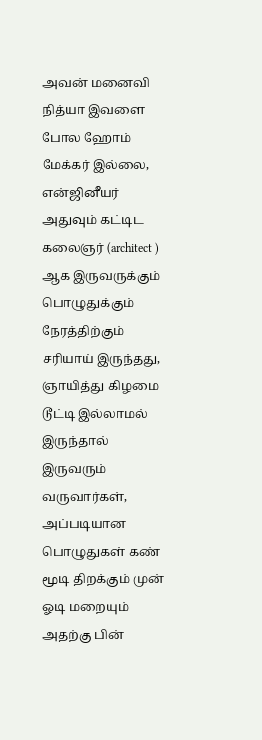அவன் மனைவி நித்யா இவளை போல ஹோம் மேக்கர் இல்லை, என்ஜினீயர் அதுவும் கட்டிட கலைஞர் (architect ) ஆக இருவருக்கும் பொழுதுக்கும் நேரத்திற்கும் சரியாய் இருந்தது, ஞாயித்து கிழமை டூட்டி இல்லாமல் இருந்தால் இருவரும் வருவார்கள், அப்படியான பொழுதுகள் கண் மூடி திறக்கும் முன் ஓடி மறையும்
அதற்கு பின்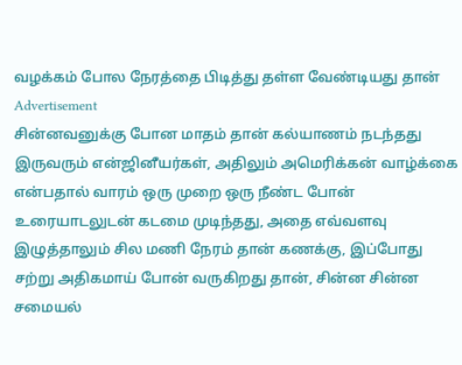வழக்கம் போல நேரத்தை பிடித்து தள்ள வேண்டியது தான்
Advertisement
சின்னவனுக்கு போன மாதம் தான் கல்யாணம் நடந்தது இருவரும் என்ஜினீயர்கள், அதிலும் அமெரிக்கன் வாழ்க்கை என்பதால் வாரம் ஒரு முறை ஒரு நீண்ட போன் உரையாடலுடன் கடமை முடிந்தது, அதை எவ்வளவு இழுத்தாலும் சில மணி நேரம் தான் கணக்கு, இப்போது சற்று அதிகமாய் போன் வருகிறது தான், சின்ன சின்ன சமையல்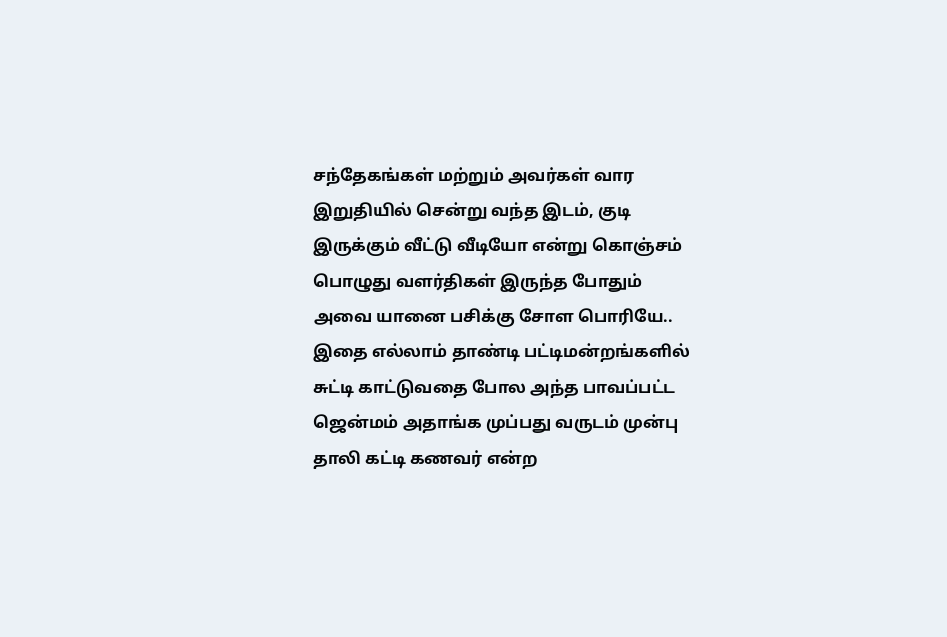சந்தேகங்கள் மற்றும் அவர்கள் வார இறுதியில் சென்று வந்த இடம், குடி இருக்கும் வீட்டு வீடியோ என்று கொஞ்சம் பொழுது வளர்திகள் இருந்த போதும் அவை யானை பசிக்கு சோள பொரியே..
இதை எல்லாம் தாண்டி பட்டிமன்றங்களில் சுட்டி காட்டுவதை போல அந்த பாவப்பட்ட ஜென்மம் அதாங்க முப்பது வருடம் முன்பு தாலி கட்டி கணவர் என்ற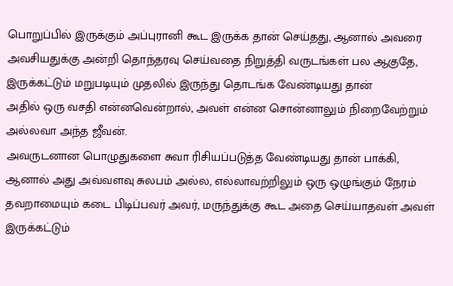பொறுப்பில் இருக்கும் அப்புரானி கூட இருக்க தான் செய்தது, ஆனால் அவரை அவசியதுக்கு அன்றி தொந்தரவு செய்வதை நிறுத்தி வருடங்கள் பல ஆகுதே, இருக்கட்டும் மறுபடியும் முதலில் இருந்து தொடங்க வேண்டியது தான்
அதில் ஒரு வசதி என்னவென்றால், அவள் என்ன சொன்னாலும் நிறைவேற்றும் அல்லவா அந்த ஜீவன்.
அவருடனான பொழுதுகளை சுவா ரிசியப்படுத்த வேண்டியது தான் பாக்கி,
ஆனால் அது அவ்வளவு சுலபம் அல்ல, எல்லாவற்றிலும் ஒரு ஒழுங்கும் நேரம் தவறாமையும் கடை பிடிப்பவர் அவர், மருந்துக்கு கூட அதை செய்யாதவள் அவள்
இருக்கட்டும்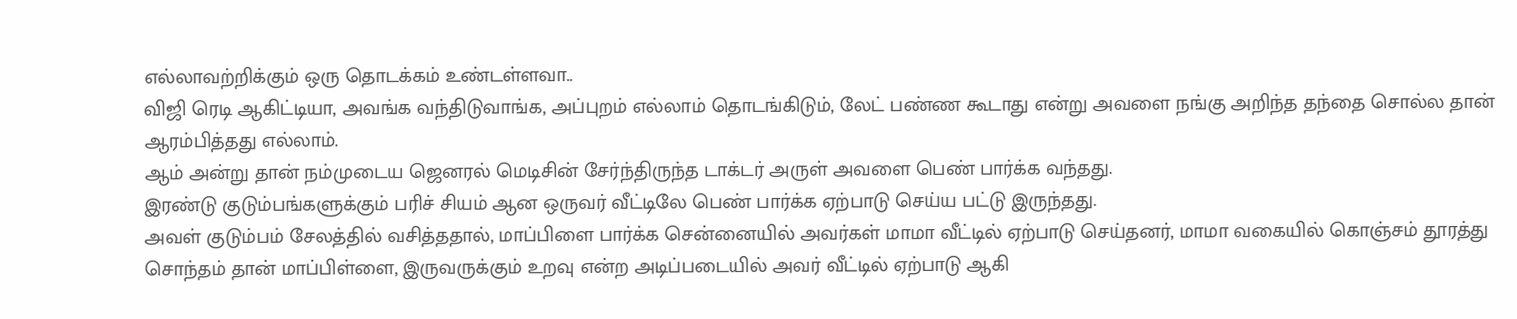எல்லாவற்றிக்கும் ஒரு தொடக்கம் உண்டள்ளவா..
விஜி ரெடி ஆகிட்டியா, அவங்க வந்திடுவாங்க, அப்புறம் எல்லாம் தொடங்கிடும், லேட் பண்ண கூடாது என்று அவளை நங்கு அறிந்த தந்தை சொல்ல தான் ஆரம்பித்தது எல்லாம்.
ஆம் அன்று தான் நம்முடைய ஜெனரல் மெடிசின் சேர்ந்திருந்த டாக்டர் அருள் அவளை பெண் பார்க்க வந்தது.
இரண்டு குடும்பங்களுக்கும் பரிச் சியம் ஆன ஒருவர் வீட்டிலே பெண் பார்க்க ஏற்பாடு செய்ய பட்டு இருந்தது.
அவள் குடும்பம் சேலத்தில் வசித்ததால், மாப்பிளை பார்க்க சென்னையில் அவர்கள் மாமா வீட்டில் ஏற்பாடு செய்தனர், மாமா வகையில் கொஞ்சம் தூரத்து சொந்தம் தான் மாப்பிள்ளை, இருவருக்கும் உறவு என்ற அடிப்படையில் அவர் வீட்டில் ஏற்பாடு ஆகி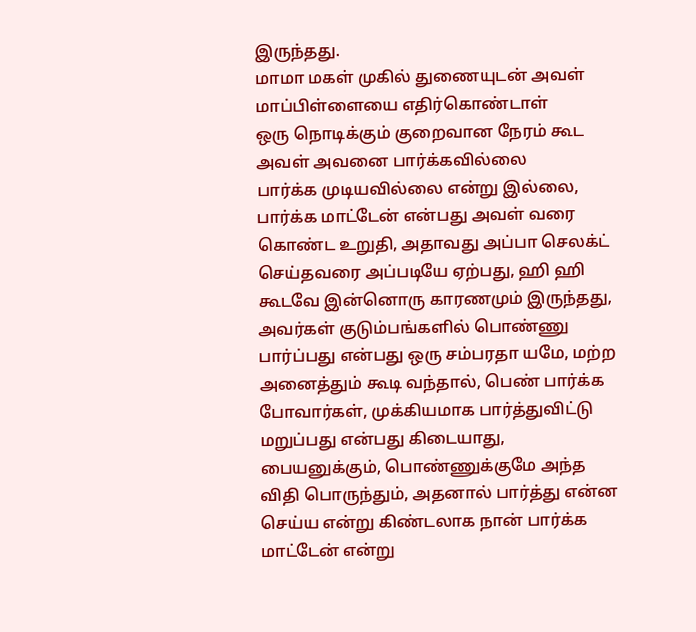இருந்தது.
மாமா மகள் முகில் துணையுடன் அவள் மாப்பிள்ளையை எதிர்கொண்டாள்
ஒரு நொடிக்கும் குறைவான நேரம் கூட அவள் அவனை பார்க்கவில்லை
பார்க்க முடியவில்லை என்று இல்லை, பார்க்க மாட்டேன் என்பது அவள் வரை கொண்ட உறுதி, அதாவது அப்பா செலக்ட் செய்தவரை அப்படியே ஏற்பது, ஹி ஹி கூடவே இன்னொரு காரணமும் இருந்தது, அவர்கள் குடும்பங்களில் பொண்ணு பார்ப்பது என்பது ஒரு சம்பரதா யமே, மற்ற அனைத்தும் கூடி வந்தால், பெண் பார்க்க போவார்கள், முக்கியமாக பார்த்துவிட்டு மறுப்பது என்பது கிடையாது, பையனுக்கும், பொண்ணுக்குமே அந்த விதி பொருந்தும், அதனால் பார்த்து என்ன செய்ய என்று கிண்டலாக நான் பார்க்க மாட்டேன் என்று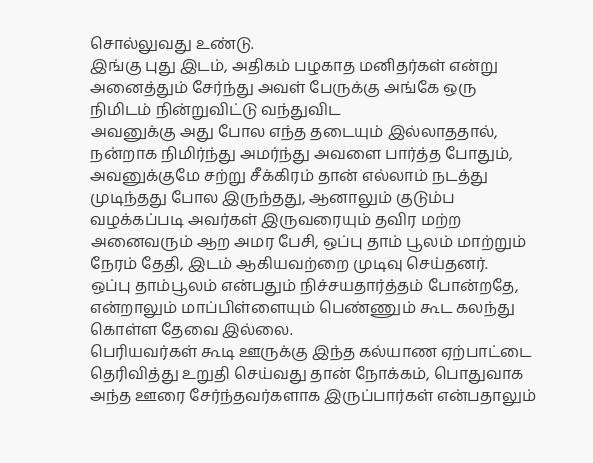சொல்லுவது உண்டு.
இங்கு புது இடம், அதிகம் பழகாத மனிதர்கள் என்று அனைத்தும் சேர்ந்து அவள் பேருக்கு அங்கே ஒரு நிமிடம் நின்றுவிட்டு வந்துவிட
அவனுக்கு அது போல எந்த தடையும் இல்லாததால், நன்றாக நிமிர்ந்து அமர்ந்து அவளை பார்த்த போதும், அவனுக்குமே சற்று சீக்கிரம் தான் எல்லாம் நடத்து முடிந்தது போல இருந்தது, ஆனாலும் குடும்ப வழக்கப்படி அவர்கள் இருவரையும் தவிர மற்ற அனைவரும் ஆற அமர பேசி, ஒப்பு தாம் பூலம் மாற்றும் நேரம் தேதி, இடம் ஆகியவற்றை முடிவு செய்தனர்.
ஒப்பு தாம்பூலம் என்பதும் நிச்சயதார்த்தம் போன்றதே, என்றாலும் மாப்பிள்ளையும் பெண்ணும் கூட கலந்து கொள்ள தேவை இல்லை.
பெரியவர்கள் கூடி ஊருக்கு இந்த கல்யாண ஏற்பாட்டை தெரிவித்து உறுதி செய்வது தான் நோக்கம், பொதுவாக அந்த ஊரை சேர்ந்தவர்களாக இருப்பார்கள் என்பதாலும்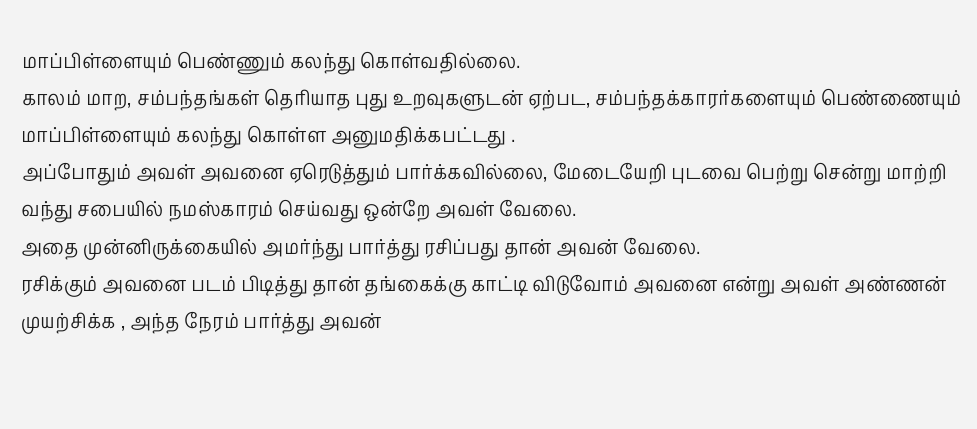மாப்பிள்ளையும் பெண்ணும் கலந்து கொள்வதில்லை.
காலம் மாற, சம்பந்தங்கள் தெரியாத புது உறவுகளுடன் ஏற்பட, சம்பந்தக்காரர்களையும் பெண்ணையும் மாப்பிள்ளையும் கலந்து கொள்ள அனுமதிக்கபட்டது .
அப்போதும் அவள் அவனை ஏரெடுத்தும் பார்க்கவில்லை, மேடையேறி புடவை பெற்று சென்று மாற்றி வந்து சபையில் நமஸ்காரம் செய்வது ஒன்றே அவள் வேலை.
அதை முன்னிருக்கையில் அமர்ந்து பார்த்து ரசிப்பது தான் அவன் வேலை.
ரசிக்கும் அவனை படம் பிடித்து தான் தங்கைக்கு காட்டி விடுவோம் அவனை என்று அவள் அண்ணன் முயற்சிக்க , அந்த நேரம் பார்த்து அவன்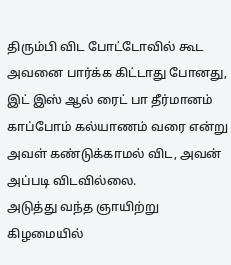திரும்பி விட போட்டோவில் கூட அவனை பார்க்க கிட்டாது போனது, இட் இஸ் ஆல் ரைட் பா தீர்மானம் காப்போம் கல்யாணம் வரை என்று அவள் கண்டுக்காமல் விட, அவன் அப்படி விடவில்லை.
அடுத்து வந்த ஞாயிற்று கிழமையில்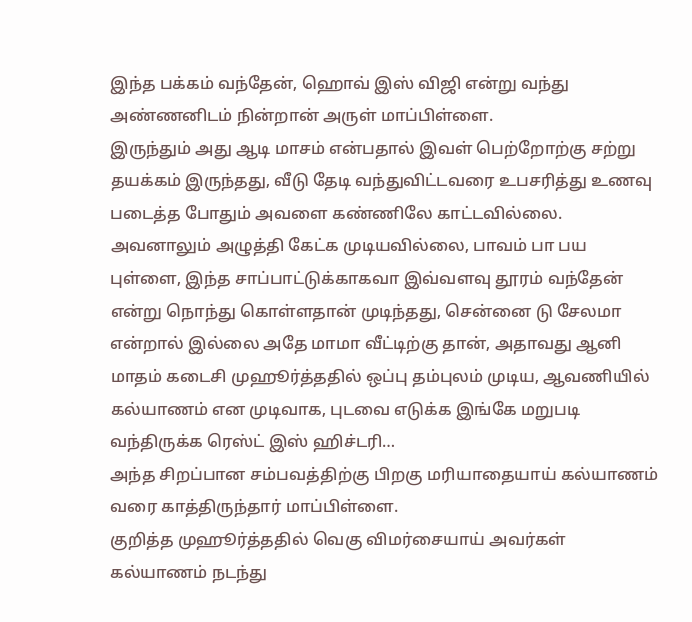இந்த பக்கம் வந்தேன், ஹொவ் இஸ் விஜி என்று வந்து அண்ணனிடம் நின்றான் அருள் மாப்பிள்ளை.
இருந்தும் அது ஆடி மாசம் என்பதால் இவள் பெற்றோற்கு சற்று தயக்கம் இருந்தது, வீடு தேடி வந்துவிட்டவரை உபசரித்து உணவு படைத்த போதும் அவளை கண்ணிலே காட்டவில்லை. அவனாலும் அழுத்தி கேட்க முடியவில்லை, பாவம் பா பய புள்ளை, இந்த சாப்பாட்டுக்காகவா இவ்வளவு தூரம் வந்தேன் என்று நொந்து கொள்ளதான் முடிந்தது, சென்னை டு சேலமா என்றால் இல்லை அதே மாமா வீட்டிற்கு தான், அதாவது ஆனி மாதம் கடைசி முஹூர்த்ததில் ஒப்பு தம்புலம் முடிய, ஆவணியில் கல்யாணம் என முடிவாக, புடவை எடுக்க இங்கே மறுபடி வந்திருக்க ரெஸ்ட் இஸ் ஹிச்டரி…
அந்த சிறப்பான சம்பவத்திற்கு பிறகு மரியாதையாய் கல்யாணம் வரை காத்திருந்தார் மாப்பிள்ளை.
குறித்த முஹூர்த்ததில் வெகு விமர்சையாய் அவர்கள் கல்யாணம் நடந்து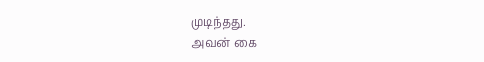முடிந்தது.
அவன் கை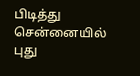பிடித்து சென்னையில் புது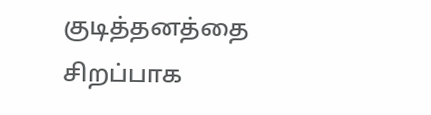குடித்தனத்தை சிறப்பாக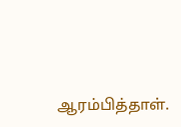ஆரம்பித்தாள்.